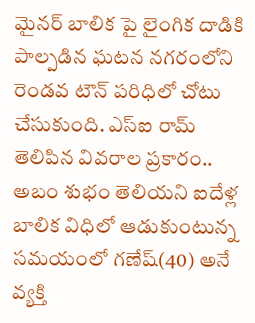మైనర్ బాలిక పై లైంగిక దాడికి పాల్పడిన ఘటన నగరంలోని రెండవ టౌన్ పరిధిలో చోటు చేసుకుంది. ఎస్ఐ రామ్ తెలిపిన వివరాల ప్రకారం..
అబం శుభం తెలియని ఐదేళ్ల బాలిక విధిలో ఆడుకుంటున్న సమయంలో గణేష్(40) అనే వ్యక్తి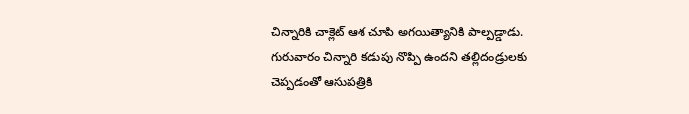చిన్నారికి చాక్లెట్ ఆశ చూపి అగయిత్యానికి పాల్పడ్డాడు.
గురువారం చిన్నారి కడుపు నొప్పి ఉందని తల్లిదండ్రులకు చెప్పడంతో ఆసుపత్రికి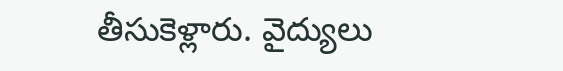తీసుకెళ్లారు. వైద్యులు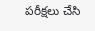పరీక్షలు చేసి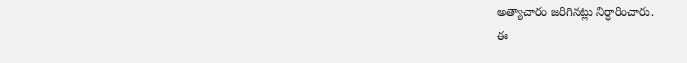అత్యాచారం జరిగినట్లు నిర్ధారించారు.
ఈ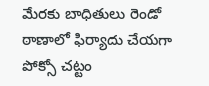మేరకు బాధితులు రెండో ఠాణాలో ఫిర్యాదు చేయగా పోక్సో చట్టం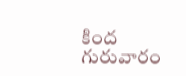కింద గురువారం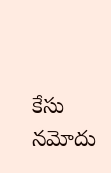కేసు నమోదు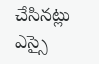చేసినట్లు ఎస్సై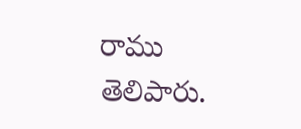రాము తెలిపారు.